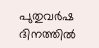പുതുവര്‍ഷ ദിനത്തില്‍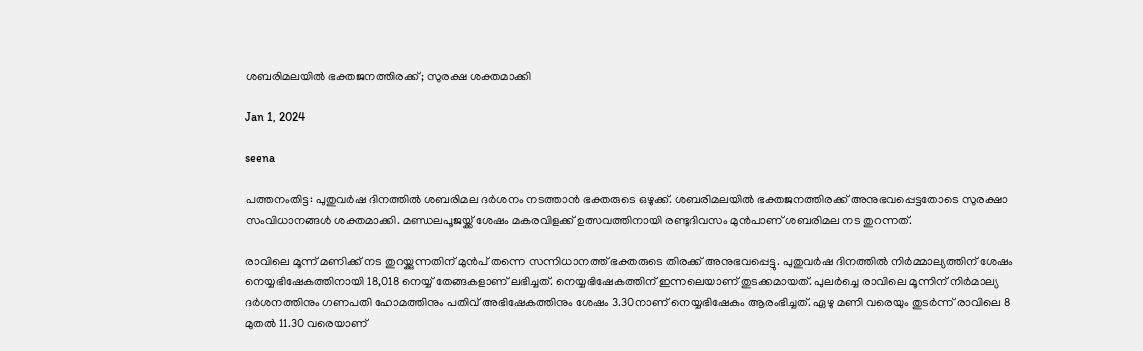ശബരിമലയില്‍ ഭക്തജനത്തിരക്ക്; സുരക്ഷ ശക്തമാക്കി

Jan 1, 2024

seena

പത്തനംതിട്ട: പുതുവര്‍ഷ ദിനത്തില്‍ ശബരിമല ദര്‍ശനം നടത്താന്‍ ഭക്തരുടെ ഒഴുക്ക്. ശബരിമലയില്‍ ഭക്തജനത്തിരക്ക് അനുഭവപ്പെട്ടതോടെ സുരക്ഷാ സംവിധാനങ്ങള്‍ ശക്തമാക്കി. മണ്ഡലപൂജയ്ക്ക് ശേഷം മകരവിളക്ക് ഉത്സവത്തിനായി രണ്ടുദിവസം മുന്‍പാണ് ശബരിമല നട തുറന്നത്.

രാവിലെ മൂന്ന് മണിക്ക് നട തുറയ്ക്കുന്നതിന് മുന്‍പ് തന്നെ സന്നിധാനത്ത് ഭക്തരുടെ തിരക്ക് അനുഭവപ്പെട്ടു. പുതുവര്‍ഷ ദിനത്തില്‍ നിര്‍മ്മാല്യത്തിന് ശേഷം നെയ്യഭിഷേകത്തിനായി 18,018 നെയ്യ് തേങ്ങകളാണ് ലഭിച്ചത്. നെയ്യഭിഷേകത്തിന് ഇന്നലെയാണ് തുടക്കമായത്. പുലര്‍ച്ചെ രാവിലെ മൂന്നിന് നിര്‍മാല്യ ദര്‍ശനത്തിനും ഗണപതി ഹോമത്തിനും പതിവ് അഭിഷേകത്തിനും ശേഷം 3.30നാണ് നെയ്യഭിഷേകം ആരംഭിച്ചത്. ഏഴു മണി വരെയും തുടര്‍ന്ന് രാവിലെ 8 മുതല്‍ 11.30 വരെയാണ്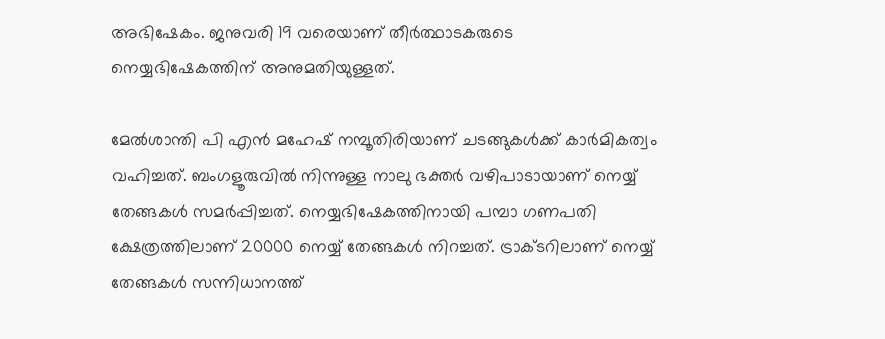അഭിഷേകം. ജനുവരി 19 വരെയാണ് തീര്‍ത്ഥാടകരുടെ നെയ്യഭിഷേകത്തിന് അനുമതിയുള്ളത്.

മേല്‍ശാന്തി പി എന്‍ മഹേഷ് നമ്പൂതിരിയാണ് ചടങ്ങുകള്‍ക്ക് കാര്‍മികത്വം വഹിച്ചത്. ബംഗളൂരുവില്‍ നിന്നുള്ള നാലു ഭക്തര്‍ വഴിപാടായാണ് നെയ്യ് തേങ്ങകള്‍ സമര്‍പ്പിച്ചത്. നെയ്യഭിഷേകത്തിനായി പമ്പാ ഗണപതി ക്ഷേത്രത്തിലാണ് 20000 നെയ്യ് തേങ്ങകള്‍ നിറച്ചത്. ട്രാക്ടറിലാണ് നെയ്യ് തേങ്ങകള്‍ സന്നിധാനത്ത്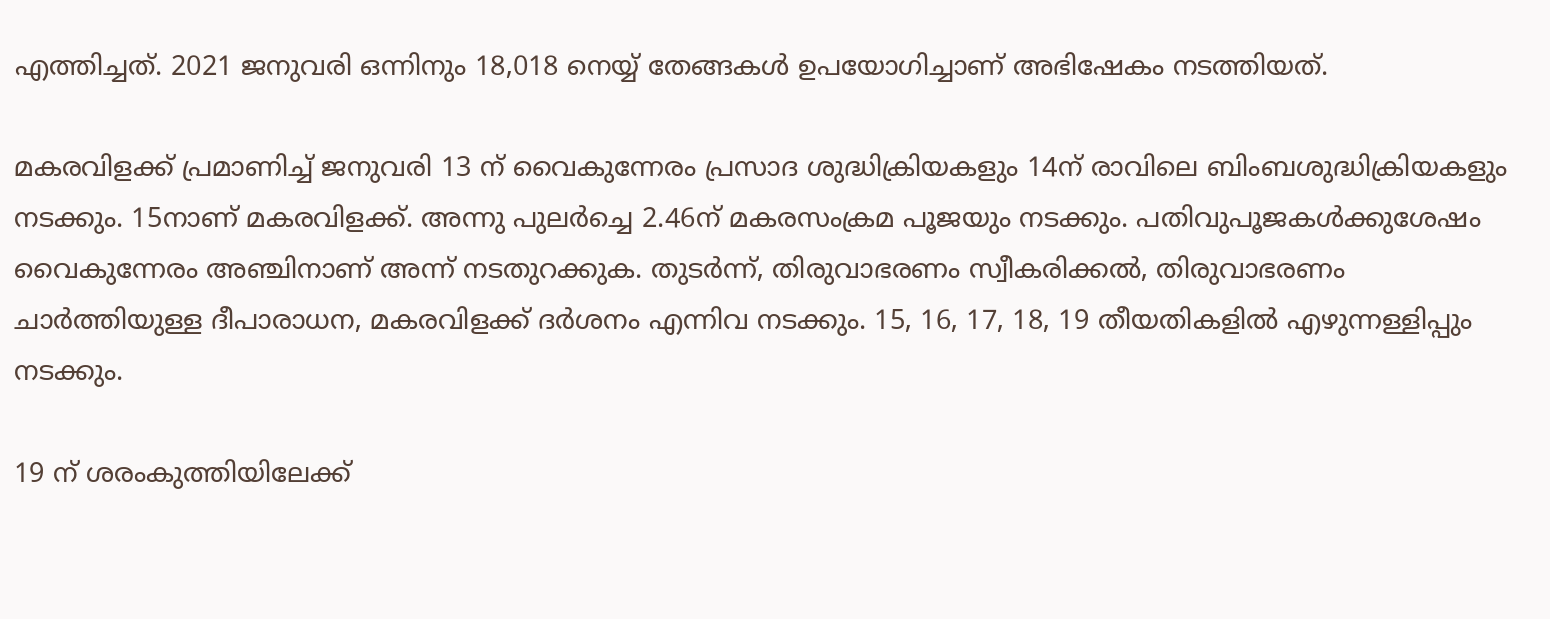എത്തിച്ചത്. 2021 ജനുവരി ഒന്നിനും 18,018 നെയ്യ് തേങ്ങകള്‍ ഉപയോഗിച്ചാണ് അഭിഷേകം നടത്തിയത്.

മകരവിളക്ക് പ്രമാണിച്ച് ജനുവരി 13 ന് വൈകുന്നേരം പ്രസാദ ശുദ്ധിക്രിയകളും 14ന് രാവിലെ ബിംബശുദ്ധിക്രിയകളും നടക്കും. 15നാണ് മകരവിളക്ക്. അന്നു പുലര്‍ച്ചെ 2.46ന് മകരസംക്രമ പൂജയും നടക്കും. പതിവുപൂജകള്‍ക്കുശേഷം വൈകുന്നേരം അഞ്ചിനാണ് അന്ന് നടതുറക്കുക. തുടര്‍ന്ന്, തിരുവാഭരണം സ്വീകരിക്കല്‍, തിരുവാഭരണം ചാര്‍ത്തിയുള്ള ദീപാരാധന, മകരവിളക്ക് ദര്‍ശനം എന്നിവ നടക്കും. 15, 16, 17, 18, 19 തീയതികളില്‍ എഴുന്നള്ളിപ്പും നടക്കും.

19 ന് ശരംകുത്തിയിലേക്ക്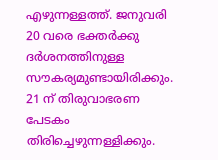എഴുന്നള്ളത്ത്. ജനുവരി 20 വരെ ഭക്തര്‍ക്കു ദര്‍ശനത്തിനുള്ള സൗകര്യമുണ്ടായിരിക്കും. 21 ന് തിരുവാഭരണ പേടകം തിരിച്ചെഴുന്നള്ളിക്കും.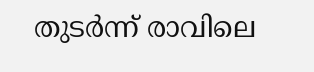തുടര്‍ന്ന് രാവിലെ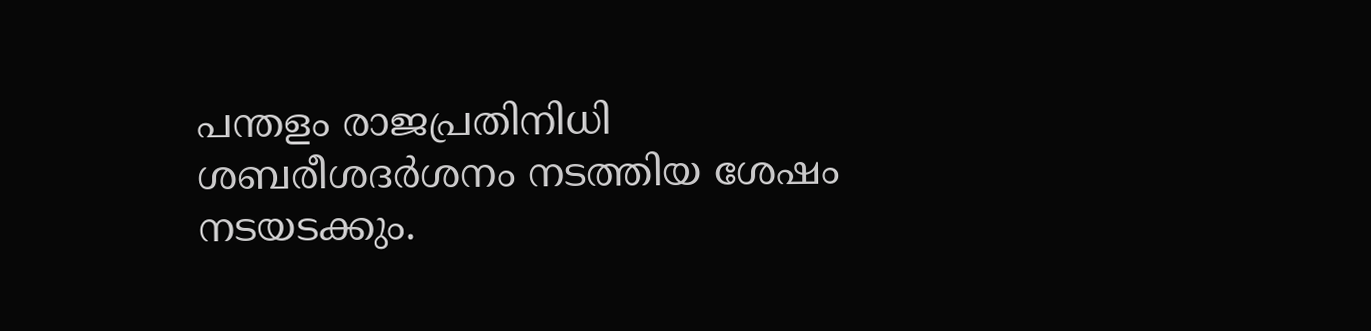പന്തളം രാജപ്രതിനിധി ശബരീശദര്‍ശനം നടത്തിയ ശേഷം നടയടക്കും.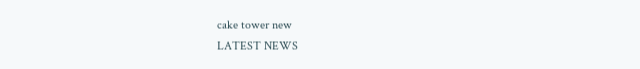cake tower new
LATEST NEWS